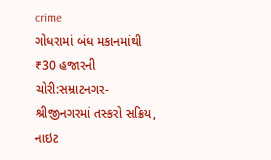crime
ગોધરામાં બંધ મકાનમાંથી ₹30 હજારની ચોરી:સમ્રાટનગર-શ્રીજીનગરમાં તસ્કરો સક્રિય, નાઇટ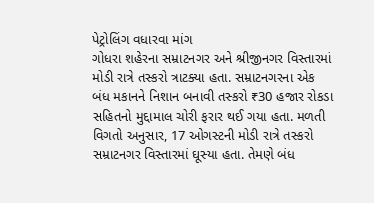પેટ્રોલિંગ વધારવા માંગ
ગોધરા શહેરના સમ્રાટનગર અને શ્રીજીનગર વિસ્તારમાં મોડી રાત્રે તસ્કરો ત્રાટક્યા હતા. સમ્રાટનગરના એક બંધ મકાનને નિશાન બનાવી તસ્કરો ₹30 હજાર રોકડા સહિતનો મુદ્દામાલ ચોરી ફરાર થઈ ગયા હતા. મળતી વિગતો અનુસાર, 17 ઓગસ્ટની મોડી રાત્રે તસ્કરો સમ્રાટનગર વિસ્તારમાં ઘૂસ્યા હતા. તેમણે બંધ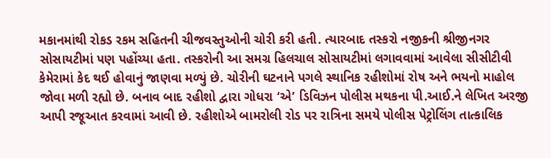મકાનમાંથી રોકડ રકમ સહિતની ચીજવસ્તુઓની ચોરી કરી હતી. ત્યારબાદ તસ્કરો નજીકની શ્રીજીનગર સોસાયટીમાં પણ પહોંચ્યા હતા. તસ્કરોની આ સમગ્ર હિલચાલ સોસાયટીમાં લગાવવામાં આવેલા સીસીટીવી કેમેરામાં કેદ થઈ હોવાનું જાણવા મળ્યું છે. ચોરીની ઘટનાને પગલે સ્થાનિક રહીશોમાં રોષ અને ભયનો માહોલ જોવા મળી રહ્યો છે. બનાવ બાદ રહીશો દ્વારા ગોધરા ‘એ’ ડિવિઝન પોલીસ મથકના પી.આઈ.ને લેખિત અરજી આપી રજૂઆત કરવામાં આવી છે. રહીશોએ બામરોલી રોડ પર રાત્રિના સમયે પોલીસ પેટ્રોલિંગ તાત્કાલિક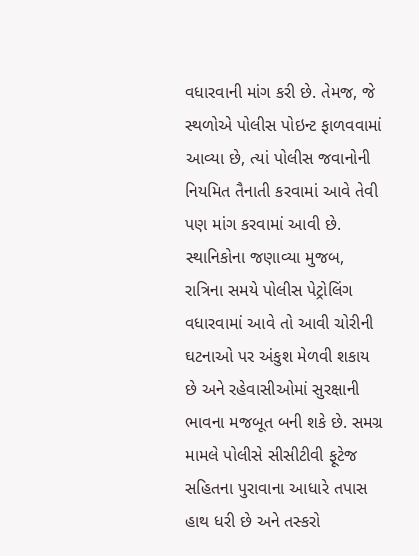વધારવાની માંગ કરી છે. તેમજ, જે સ્થળોએ પોલીસ પોઇન્ટ ફાળવવામાં આવ્યા છે, ત્યાં પોલીસ જવાનોની નિયમિત તૈનાતી કરવામાં આવે તેવી પણ માંગ કરવામાં આવી છે. સ્થાનિકોના જણાવ્યા મુજબ, રાત્રિના સમયે પોલીસ પેટ્રોલિંગ વધારવામાં આવે તો આવી ચોરીની ઘટનાઓ પર અંકુશ મેળવી શકાય છે અને રહેવાસીઓમાં સુરક્ષાની ભાવના મજબૂત બની શકે છે. સમગ્ર મામલે પોલીસે સીસીટીવી ફૂટેજ સહિતના પુરાવાના આધારે તપાસ હાથ ધરી છે અને તસ્કરો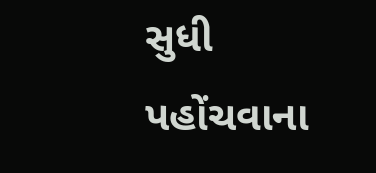સુધી પહોંચવાના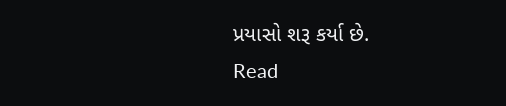પ્રયાસો શરૂ કર્યા છે.
Read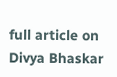full article on Divya Bhaskar